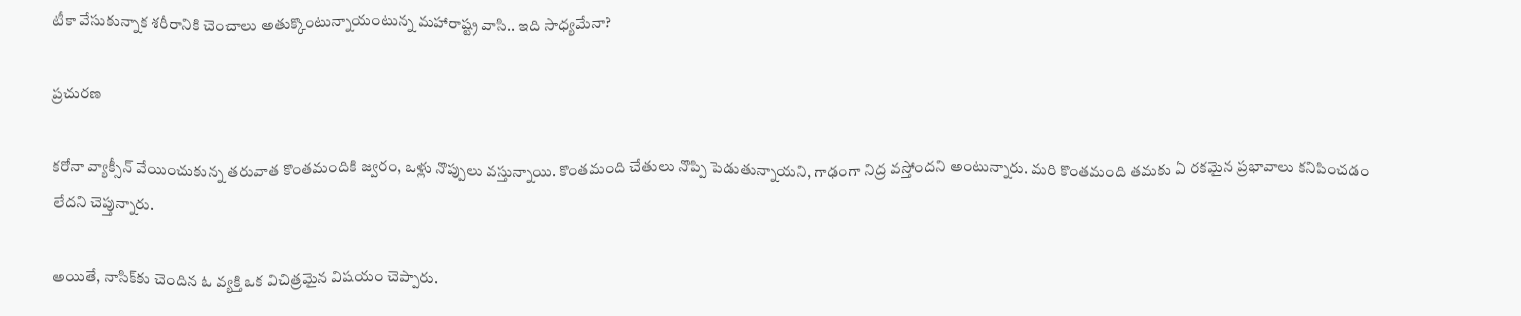టీకా వేసుకున్నాక శరీరానికి చెంచాలు అతుక్కొంటున్నాయంటున్న మహారాష్ట్ర వాసి.. ఇది సాధ్యమేనా?

ప్రచురణ

కరోనా వ్యాక్సీన్ వేయించుకున్న తరువాత కొంతమందికి జ్వరం, ఒళ్లు నొప్పులు వస్తున్నాయి. కొంతమంది చేతులు నొప్పి పెడుతున్నాయని, గాఢంగా నిద్ర వస్తోందని అంటున్నారు. మరి కొంతమంది తమకు ఏ రకమైన ప్రభావాలు కనిపించడం లేదని చెప్తున్నారు.

అయితే, నాసిక్‌కు చెందిన ఓ వ్యక్తి ఒక విచిత్రమైన విషయం చెప్పారు.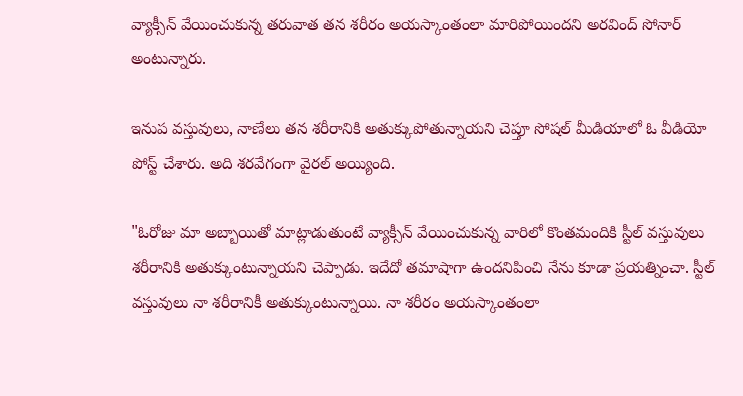వ్యాక్సీన్ వేయించుకున్న తరువాత తన శరీరం అయస్కాంతంలా మారిపోయిందని అరవింద్ సోనార్ అంటున్నారు.

ఇనుప వస్తువులు, నాణేలు తన శరీరానికి అతుక్కుపోతున్నాయని చెప్తూ సోషల్ మీడియాలో ఓ వీడియో పోస్ట్ చేశారు. అది శరవేగంగా వైరల్ అయ్యింది.

"ఓరోజు మా అబ్బాయితో మాట్లాడుతుంటే వ్యాక్సీన్ వేయించుకున్న వారిలో కొంతమందికి స్టీల్ వస్తువులు శరీరానికి అతుక్కుంటున్నాయని చెప్పాడు. ఇదేదో తమాషాగా ఉందనిపించి నేను కూడా ప్రయత్నించా. స్టీల్ వస్తువులు నా శరీరానికీ అతుక్కుంటున్నాయి. నా శరీరం అయస్కాంతంలా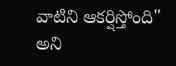వాటిని ఆకర్షిస్తోంది" అని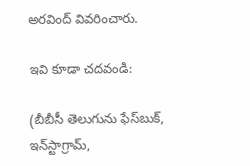అరవింద్ వివరించారు.

ఇవి కూడా చదవండి:

(బీబీసీ తెలుగును ఫేస్‌బుక్, ఇన్‌స్టాగ్రామ్‌,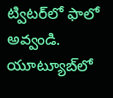ట్విటర్‌లో ఫాలో అవ్వండి. యూట్యూబ్‌లో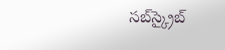సబ్‌స్క్రైబ్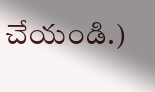చేయండి.)